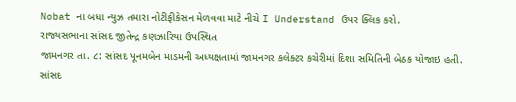Nobat ના બધા ન્યુઝ તમારા નોટીફીકેસન મેળવવા માટે નીચે I Understand ઉપર ક્લિક કરો.
રાજ્યસભાના સાંસદ જીતેન્દ્ર કણઝારિયા ઉપસ્થિત
જામનગર તા. ૮: સાંસદ પૂનમબેન માડમની અધ્યક્ષતામાં જામનગર કલેક્ટર કચેરીમાં દિશા સમિતિની બેઠક યોજાઇ હતી.
સાંસદ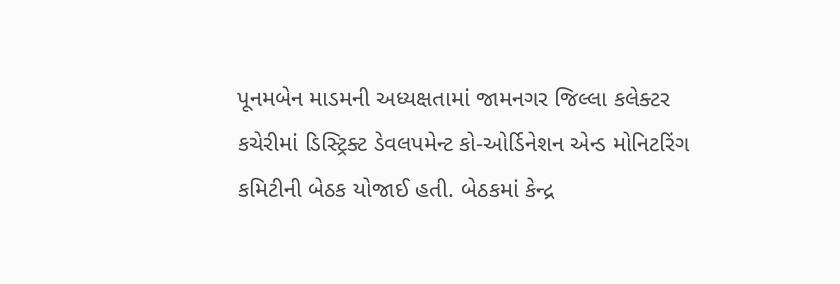પૂનમબેન માડમની અધ્યક્ષતામાં જામનગર જિલ્લા કલેક્ટર કચેરીમાં ડિસ્ટ્રિક્ટ ડેવલપમેન્ટ કો-ઓર્ડિનેશન એન્ડ મોનિટરિંગ કમિટીની બેઠક યોજાઈ હતી. બેઠકમાં કેન્દ્ર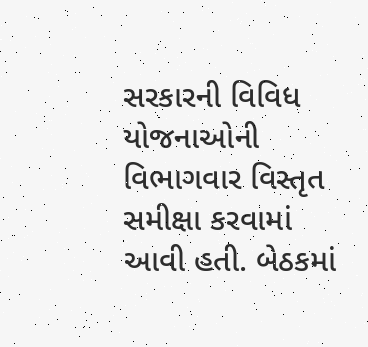સરકારની વિવિધ યોજનાઓની વિભાગવાર વિસ્તૃત સમીક્ષા કરવામાં આવી હતી. બેઠકમાં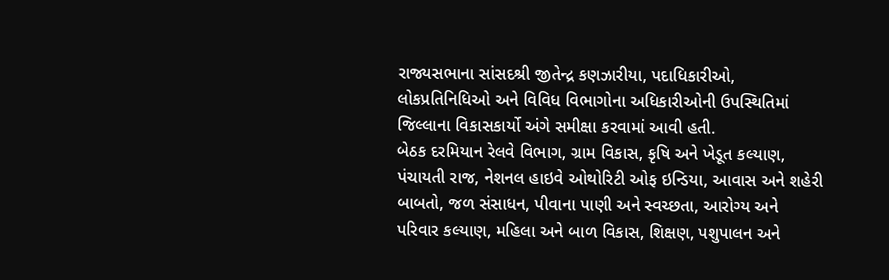રાજ્યસભાના સાંસદશ્રી જીતેન્દ્ર કણઝારીયા, પદાધિકારીઓ, લોકપ્રતિનિધિઓ અને વિવિધ વિભાગોના અધિકારીઓની ઉપસ્થિતિમાં જિલ્લાના વિકાસકાર્યો અંગે સમીક્ષા કરવામાં આવી હતી.
બેઠક દરમિયાન રેલવે વિભાગ, ગ્રામ વિકાસ, કૃષિ અને ખેડૂત કલ્યાણ, પંચાયતી રાજ, નેશનલ હાઇવે ઓથોરિટી ઓફ ઇન્ડિયા, આવાસ અને શહેરી બાબતો, જળ સંસાધન, પીવાના પાણી અને સ્વચ્છતા, આરોગ્ય અને પરિવાર કલ્યાણ, મહિલા અને બાળ વિકાસ, શિક્ષણ, પશુપાલન અને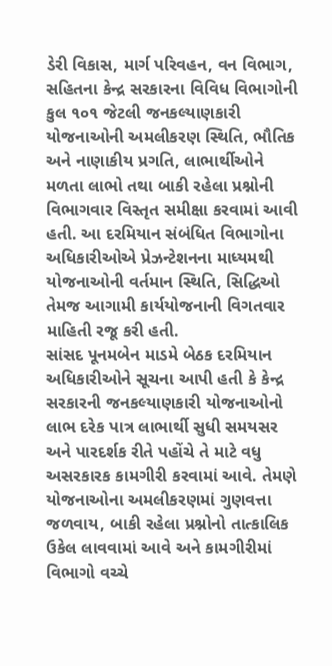ડેરી વિકાસ, માર્ગ પરિવહન, વન વિભાગ, સહિતના કેન્દ્ર સરકારના વિવિધ વિભાગોની કુલ ૧૦૧ જેટલી જનકલ્યાણકારી યોજનાઓની અમલીકરણ સ્થિતિ, ભૌતિક અને નાણાકીય પ્રગતિ, લાભાર્થીઓને મળતા લાભો તથા બાકી રહેલા પ્રશ્નોની વિભાગવાર વિસ્તૃત સમીક્ષા કરવામાં આવી હતી. આ દરમિયાન સંબંધિત વિભાગોના અધિકારીઓએ પ્રેઝન્ટેશનના માધ્યમથી યોજનાઓની વર્તમાન સ્થિતિ, સિદ્ધિઓ તેમજ આગામી કાર્યયોજનાની વિગતવાર માહિતી રજૂ કરી હતી.
સાંસદ પૂનમબેન માડમે બેઠક દરમિયાન અધિકારીઓને સૂચના આપી હતી કે કેન્દ્ર સરકારની જનકલ્યાણકારી યોજનાઓનો લાભ દરેક પાત્ર લાભાર્થી સુધી સમયસર અને પારદર્શક રીતે પહોંચે તે માટે વધુ અસરકારક કામગીરી કરવામાં આવે. તેમણે યોજનાઓના અમલીકરણમાં ગુણવત્તા જળવાય, બાકી રહેલા પ્રશ્નોનો તાત્કાલિક ઉકેલ લાવવામાં આવે અને કામગીરીમાં વિભાગો વચ્ચે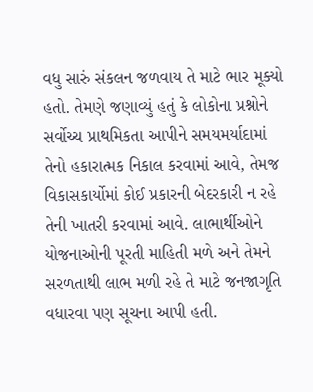વધુ સારું સંકલન જળવાય તે માટે ભાર મૂક્યો હતો. તેમણે જણાવ્યું હતું કે લોકોના પ્રશ્નોને સર્વોચ્ચ પ્રાથમિકતા આપીને સમયમર્યાદામાં તેનો હકારાત્મક નિકાલ કરવામાં આવે, તેમજ વિકાસકાર્યોમાં કોઈ પ્રકારની બેદરકારી ન રહે તેની ખાતરી કરવામાં આવે. લાભાર્થીઓને યોજનાઓની પૂરતી માહિતી મળે અને તેમને સરળતાથી લાભ મળી રહે તે માટે જનજાગૃતિ વધારવા પણ સૂચના આપી હતી.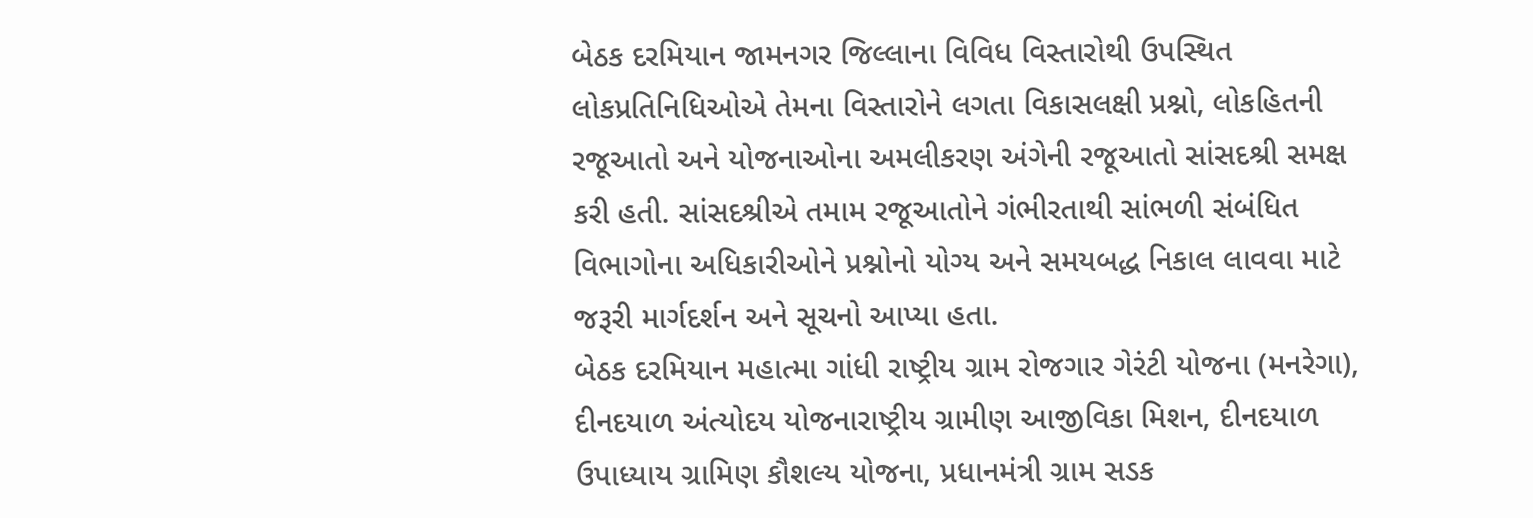બેઠક દરમિયાન જામનગર જિલ્લાના વિવિધ વિસ્તારોથી ઉપસ્થિત લોકપ્રતિનિધિઓએ તેમના વિસ્તારોને લગતા વિકાસલક્ષી પ્રશ્નો, લોકહિતની રજૂઆતો અને યોજનાઓના અમલીકરણ અંગેની રજૂઆતો સાંસદશ્રી સમક્ષ કરી હતી. સાંસદશ્રીએ તમામ રજૂઆતોને ગંભીરતાથી સાંભળી સંબંધિત વિભાગોના અધિકારીઓને પ્રશ્નોનો યોગ્ય અને સમયબદ્ધ નિકાલ લાવવા માટે જરૂરી માર્ગદર્શન અને સૂચનો આપ્યા હતા.
બેઠક દરમિયાન મહાત્મા ગાંધી રાષ્ટ્રીય ગ્રામ રોજગાર ગેરંટી યોજના (મનરેગા), દીનદયાળ અંત્યોદય યોજનારાષ્ટ્રીય ગ્રામીણ આજીવિકા મિશન, દીનદયાળ ઉપાધ્યાય ગ્રામિણ કૌશલ્ય યોજના, પ્રધાનમંત્રી ગ્રામ સડક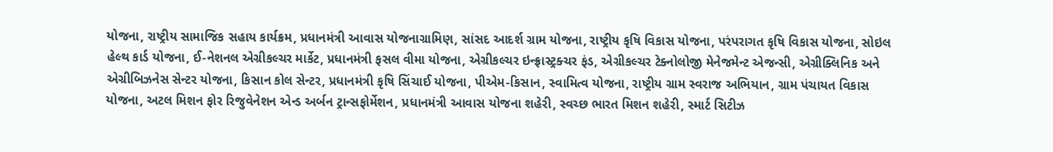યોજના, રાષ્ટ્રીય સામાજિક સહાય કાર્યક્રમ, પ્રધાનમંત્રી આવાસ યોજનાગ્રામિણ, સાંસદ આદર્શ ગ્રામ યોજના, રાષ્ટ્રીય કૃષિ વિકાસ યોજના, પરંપરાગત કૃષિ વિકાસ યોજના, સોઇલ હેલ્થ કાર્ડ યોજના, ઈ-નેશનલ એગ્રીકલ્ચર માર્કેટ, પ્રધાનમંત્રી ફસલ વીમા યોજના, એગ્રીકલ્ચર ઇન્ફ્રાસ્ટ્રક્ચર ફંડ, એગ્રીકલ્ચર ટેક્નોલોજી મેનેજમેન્ટ એજન્સી, એગ્રીક્લિનિક અને એગ્રીબિઝનેસ સેન્ટર યોજના, કિસાન કોલ સેન્ટર, પ્રધાનમંત્રી કૃષિ સિંચાઈ યોજના, પીએમ-કિસાન, સ્વામિત્વ યોજના, રાષ્ટ્રીય ગ્રામ સ્વરાજ અભિયાન, ગ્રામ પંચાયત વિકાસ યોજના, અટલ મિશન ફોર રિજુવેનેશન એન્ડ અર્બન ટ્રાન્સફોર્મેશન, પ્રધાનમંત્રી આવાસ યોજના શહેરી, સ્વચ્છ ભારત મિશન શહેરી, સ્માર્ટ સિટીઝ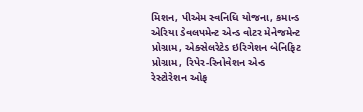મિશન, પીએમ સ્વનિધિ યોજના, કમાન્ડ એરિયા ડેવલપમેન્ટ એન્ડ વોટર મેનેજમેન્ટ પ્રોગ્રામ, એક્સેલરેટેડ ઇરિગેશન બેનિફિટ પ્રોગ્રામ, રિપેર-રિનોવેશન એન્ડ રેસ્ટોરેશન ઓફ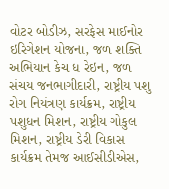વોટર બોડીઝ, સરફેસ માઈનોર ઇરિગેશન યોજના, જળ શક્તિ અભિયાન કેચ ધ રેઇન, જળ સંચય જનભાગીદારી, રાષ્ટ્રીય પશુ રોગ નિયંત્રણ કાર્યક્રમ, રાષ્ટ્રીય પશુધન મિશન, રાષ્ટ્રીય ગોકુલ મિશન, રાષ્ટ્રીય ડેરી વિકાસ કાર્યક્રમ તેમજ આઈસીડીએસ,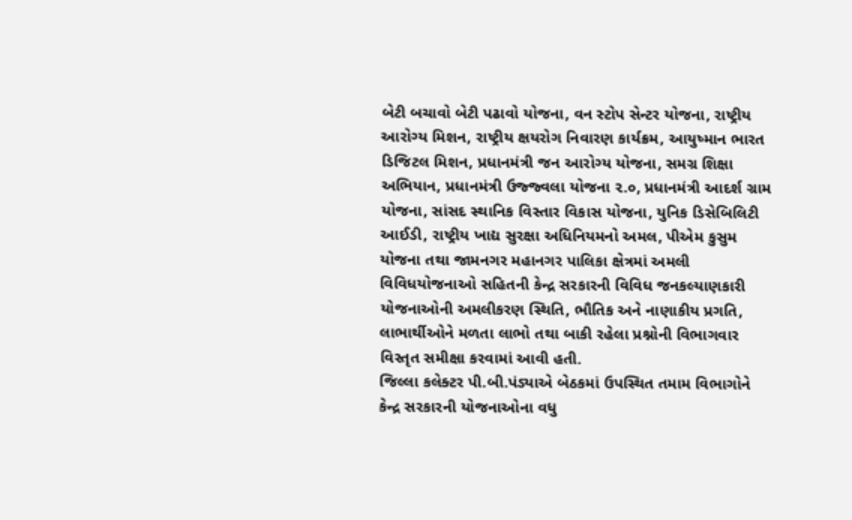બેટી બચાવો બેટી પઢાવો યોજના, વન સ્ટોપ સેન્ટર યોજના, રાષ્ટ્રીય આરોગ્ય મિશન, રાષ્ટ્રીય ક્ષયરોગ નિવારણ કાર્યક્રમ, આયુષ્માન ભારત ડિજિટલ મિશન, પ્રધાનમંત્રી જન આરોગ્ય યોજના, સમગ્ર શિક્ષા અભિયાન, પ્રધાનમંત્રી ઉજ્જ્વલા યોજના ૨.૦, પ્રધાનમંત્રી આદર્શ ગ્રામ યોજના, સાંસદ સ્થાનિક વિસ્તાર વિકાસ યોજના, યુનિક ડિસેબિલિટી આઈડી, રાષ્ટ્રીય ખાદ્ય સુરક્ષા અધિનિયમનો અમલ, પીએમ કુસુમ યોજના તથા જામનગર મહાનગર પાલિકા ક્ષેત્રમાં અમલી વિવિધયોજનાઓ સહિતની કેન્દ્ર સરકારની વિવિધ જનકલ્યાણકારી યોજનાઓની અમલીકરણ સ્થિતિ, ભૌતિક અને નાણાકીય પ્રગતિ, લાભાર્થીઓને મળતા લાભો તથા બાકી રહેલા પ્રશ્નોની વિભાગવાર વિસ્તૃત સમીક્ષા કરવામાં આવી હતી.
જિલ્લા કલેક્ટર પી.બી.પંડ્યાએ બેઠકમાં ઉપસ્થિત તમામ વિભાગોને કેન્દ્ર સરકારની યોજનાઓના વધુ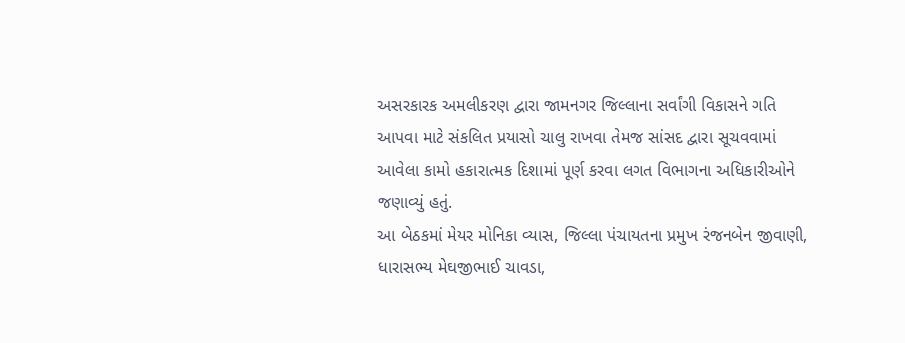અસરકારક અમલીકરણ દ્વારા જામનગર જિલ્લાના સર્વાંગી વિકાસને ગતિ આપવા માટે સંકલિત પ્રયાસો ચાલુ રાખવા તેમજ સાંસદ દ્વારા સૂચવવામાં આવેલા કામો હકારાત્મક દિશામાં પૂર્ણ કરવા લગત વિભાગના અધિકારીઓને જણાવ્યું હતું.
આ બેઠકમાં મેયર મોનિકા વ્યાસ, જિલ્લા પંચાયતના પ્રમુખ રંજનબેન જીવાણી, ધારાસભ્ય મેઘજીભાઈ ચાવડા,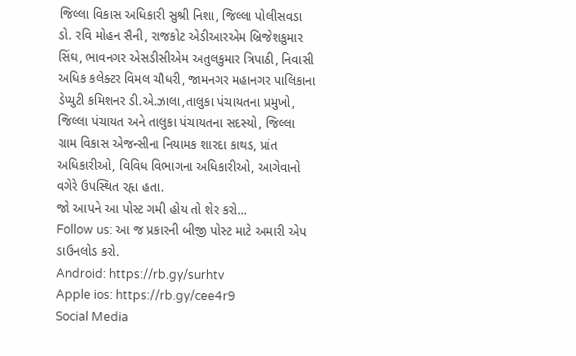જિલ્લા વિકાસ અધિકારી સુશ્રી નિશા, જિલ્લા પોલીસવડા ડો. રવિ મોહન સૈની, રાજકોટ એડીઆરએમ બ્રિજેશકુમાર સિંઘ, ભાવનગર એસડીસીએમ અતુલકુમાર ત્રિપાઠી, નિવાસી અધિક કલેક્ટર વિમલ ચૌધરી, જામનગર મહાનગર પાલિકાના ડેપ્યુટી કમિશનર ડી.એ.ઝાલા,તાલુકા પંચાયતના પ્રમુખો, જિલ્લા પંચાયત અને તાલુકા પંચાયતના સદસ્યો, જિલ્લા ગ્રામ વિકાસ એજન્સીના નિયામક શારદા કાથડ, પ્રાંત અધિકારીઓ, વિવિધ વિભાગના અધિકારીઓ, આગેવાનો વગેરે ઉપસ્થિત રહૃા હતા.
જો આપને આ પોસ્ટ ગમી હોય તો શેર કરો...
Follow us: આ જ પ્રકારની બીજી પોસ્ટ માટે અમારી એપ ડાઉનલોડ કરો.
Android: https://rb.gy/surhtv
Apple ios: https://rb.gy/cee4r9
Social Media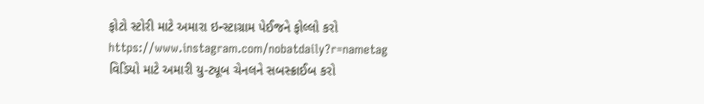ફોટો સ્ટોરી માટે અમારા ઇન્સ્ટાગ્રામ પેઈજને ફોલ્લો કરો
https://www.instagram.com/nobatdaily?r=nametag
વિડિયો માટે અમારી યુ-ટ્યૂબ ચેનલને સબસ્ક્રાઈબ કરો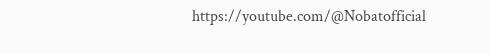https://youtube.com/@Nobatofficial